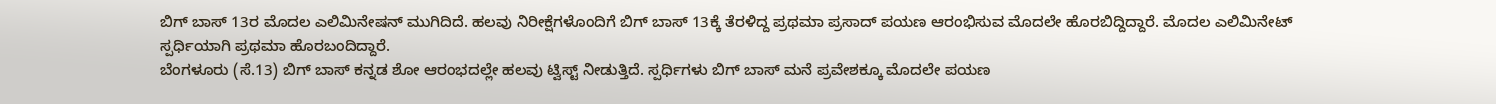ಬಿಗ್ ಬಾಸ್ 13ರ ಮೊದಲ ಎಲಿಮಿನೇಷನ್ ಮುಗಿದಿದೆ. ಹಲವು ನಿರೀಕ್ಷೆಗಳೊಂದಿಗೆ ಬಿಗ್ ಬಾಸ್ 13ಕ್ಕೆ ತೆರಳಿದ್ದ ಪ್ರಥಮಾ ಪ್ರಸಾದ್ ಪಯಣ ಆರಂಭಿಸುವ ಮೊದಲೇ ಹೊರಬಿದ್ದಿದ್ದಾರೆ. ಮೊದಲ ಎಲಿಮಿನೇಟ್ ಸ್ಪರ್ಧಿಯಾಗಿ ಪ್ರಥಮಾ ಹೊರಬಂದಿದ್ದಾರೆ.
ಬೆಂಗಳೂರು (ಸೆ.13) ಬಿಗ್ ಬಾಸ್ ಕನ್ನಡ ಶೋ ಆರಂಭದಲ್ಲೇ ಹಲವು ಟ್ವಿಸ್ಟ್ ನೀಡುತ್ತಿದೆ. ಸ್ಪರ್ಧಿಗಳು ಬಿಗ್ ಬಾಸ್ ಮನೆ ಪ್ರವೇಶಕ್ಕೂ ಮೊದಲೇ ಪಯಣ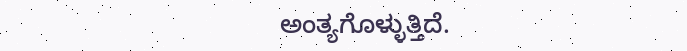ಅಂತ್ಯಗೊಳ್ಳುತ್ತಿದೆ.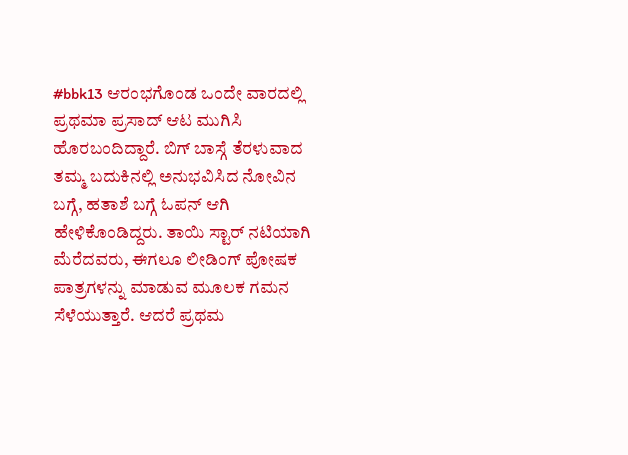#bbk13 ಆರಂಭಗೊಂಡ ಒಂದೇ ವಾರದಲ್ಲಿ ಪ್ರಥಮಾ ಪ್ರಸಾದ್ ಆಟ ಮುಗಿಸಿ ಹೊರಬಂದಿದ್ದಾರೆ. ಬಿಗ್ ಬಾಸ್ಗೆ ತೆರಳುವಾದ ತಮ್ಮ ಬದುಕಿನಲ್ಲಿ ಅನುಭವಿಸಿದ ನೋವಿನ ಬಗ್ಗೆ, ಹತಾಶೆ ಬಗ್ಗೆ ಓಪನ್ ಆಗಿ ಹೇಳಿಕೊಂಡಿದ್ದರು. ತಾಯಿ ಸ್ಟಾರ್ ನಟಿಯಾಗಿ ಮೆರೆದವರು, ಈಗಲೂ ಲೀಡಿಂಗ್ ಪೋಷಕ ಪಾತ್ರಗಳನ್ನು ಮಾಡುವ ಮೂಲಕ ಗಮನ ಸೆಳೆಯುತ್ತಾರೆ. ಆದರೆ ಪ್ರಥಮ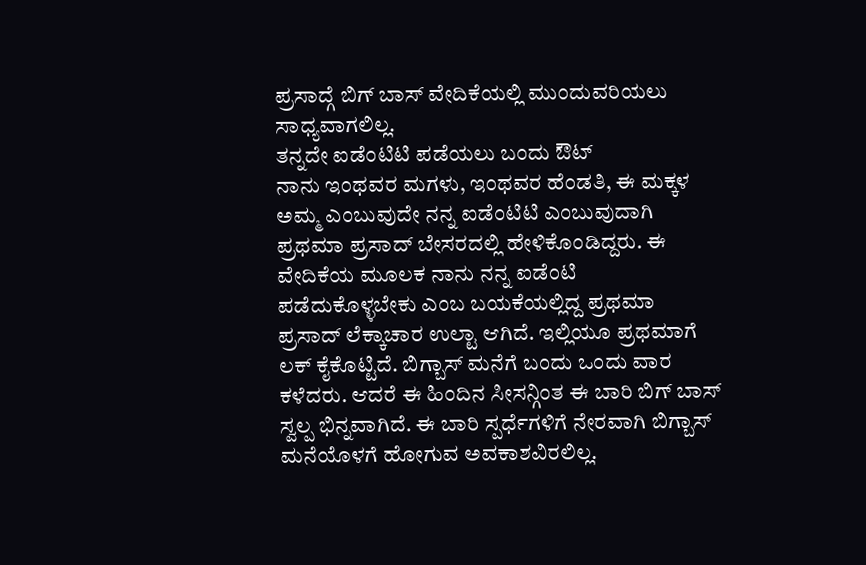ಪ್ರಸಾದ್ಗೆ ಬಿಗ್ ಬಾಸ್ ವೇದಿಕೆಯಲ್ಲಿ ಮುಂದುವರಿಯಲು ಸಾಧ್ಯವಾಗಲಿಲ್ಲ.
ತನ್ನದೇ ಐಡೆಂಟಿಟಿ ಪಡೆಯಲು ಬಂದು ಔಟ್
ನಾನು ಇಂಥವರ ಮಗಳು, ಇಂಥವರ ಹೆಂಡತಿ, ಈ ಮಕ್ಕಳ ಅಮ್ಮ ಎಂಬುವುದೇ ನನ್ನ ಐಡೆಂಟಿಟಿ ಎಂಬುವುದಾಗಿ ಪ್ರಥಮಾ ಪ್ರಸಾದ್ ಬೇಸರದಲ್ಲಿ ಹೇಳಿಕೊಂಡಿದ್ದರು. ಈ ವೇದಿಕೆಯ ಮೂಲಕ ನಾನು ನನ್ನ ಐಡೆಂಟಿ ಪಡೆದುಕೊಳ್ಳಬೇಕು ಎಂಬ ಬಯಕೆಯಲ್ಲಿದ್ದ ಪ್ರಥಮಾ ಪ್ರಸಾದ್ ಲೆಕ್ಕಾಚಾರ ಉಲ್ಟಾ ಆಗಿದೆ. ಇಲ್ಲಿಯೂ ಪ್ರಥಮಾಗೆ ಲಕ್ ಕೈಕೊಟ್ಟಿದೆ. ಬಿಗ್ಬಾಸ್ ಮನೆಗೆ ಬಂದು ಒಂದು ವಾರ ಕಳೆದರು. ಆದರೆ ಈ ಹಿಂದಿನ ಸೀಸನ್ಗಿಂತ ಈ ಬಾರಿ ಬಿಗ್ ಬಾಸ್ ಸ್ವಲ್ಪ ಭಿನ್ನವಾಗಿದೆ. ಈ ಬಾರಿ ಸ್ಪರ್ಧೆಗಳಿಗೆ ನೇರವಾಗಿ ಬಿಗ್ಬಾಸ್ ಮನೆಯೊಳಗೆ ಹೋಗುವ ಅವಕಾಶವಿರಲಿಲ್ಲ.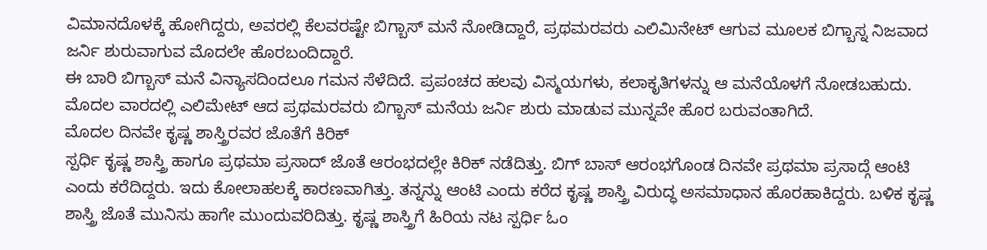ವಿಮಾನದೊಳಕ್ಕೆ ಹೋಗಿದ್ದರು, ಅವರಲ್ಲಿ ಕೆಲವರಷ್ಟೇ ಬಿಗ್ಬಾಸ್ ಮನೆ ನೋಡಿದ್ದಾರೆ, ಪ್ರಥಮರವರು ಎಲಿಮಿನೇಟ್ ಆಗುವ ಮೂಲಕ ಬಿಗ್ಬಾಸ್ನ ನಿಜವಾದ ಜರ್ನಿ ಶುರುವಾಗುವ ಮೊದಲೇ ಹೊರಬಂದಿದ್ದಾರೆ.
ಈ ಬಾರಿ ಬಿಗ್ಬಾಸ್ ಮನೆ ವಿನ್ಯಾಸದಿಂದಲೂ ಗಮನ ಸೆಳೆದಿದೆ. ಪ್ರಪಂಚದ ಹಲವು ವಿಸ್ಮಯಗಳು, ಕಲಾಕೃತಿಗಳನ್ನು ಆ ಮನೆಯೊಳಗೆ ನೋಡಬಹುದು. ಮೊದಲ ವಾರದಲ್ಲಿ ಎಲಿಮೇಟ್ ಆದ ಪ್ರಥಮರವರು ಬಿಗ್ಬಾಸ್ ಮನೆಯ ಜರ್ನಿ ಶುರು ಮಾಡುವ ಮುನ್ನವೇ ಹೊರ ಬರುವಂತಾಗಿದೆ.
ಮೊದಲ ದಿನವೇ ಕೃಷ್ಣ ಶಾಸ್ತ್ರಿರವರ ಜೊತೆಗೆ ಕಿರಿಕ್
ಸ್ಪರ್ಧಿ ಕೃಷ್ಣ ಶಾಸ್ತ್ರಿ ಹಾಗೂ ಪ್ರಥಮಾ ಪ್ರಸಾದ್ ಜೊತೆ ಆರಂಭದಲ್ಲೇ ಕಿರಿಕ್ ನಡೆದಿತ್ತು. ಬಿಗ್ ಬಾಸ್ ಆರಂಭಗೊಂಡ ದಿನವೇ ಪ್ರಥಮಾ ಪ್ರಸಾದ್ಗೆ ಆಂಟಿ ಎಂದು ಕರೆದಿದ್ದರು. ಇದು ಕೋಲಾಹಲಕ್ಕೆ ಕಾರಣವಾಗಿತ್ತು. ತನ್ನನ್ನು ಆಂಟಿ ಎಂದು ಕರೆದ ಕೃಷ್ಣ ಶಾಸ್ತ್ರಿ ವಿರುದ್ಧ ಅಸಮಾಧಾನ ಹೊರಹಾಕಿದ್ದರು. ಬಳಿಕ ಕೃಷ್ಣ ಶಾಸ್ತ್ರಿ ಜೊತೆ ಮುನಿಸು ಹಾಗೇ ಮುಂದುವರಿದಿತ್ತು. ಕೃಷ್ಣ ಶಾಸ್ತ್ರಿಗೆ ಹಿರಿಯ ನಟ ಸ್ಪರ್ಧಿ ಓಂ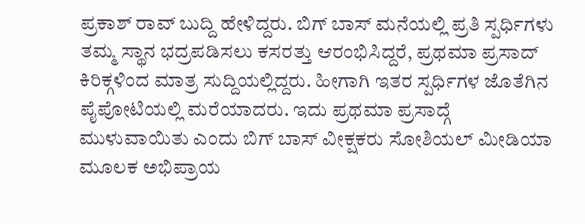ಪ್ರಕಾಶ್ ರಾವ್ ಬುದ್ದಿ ಹೇಳಿದ್ದರು. ಬಿಗ್ ಬಾಸ್ ಮನೆಯಲ್ಲಿ ಪ್ರತಿ ಸ್ಪರ್ಧಿಗಳು ತಮ್ಮ ಸ್ಥಾನ ಭದ್ರಪಡಿಸಲು ಕಸರತ್ತು ಆರಂಭಿಸಿದ್ದರೆ, ಪ್ರಥಮಾ ಪ್ರಸಾದ್ ಕಿರಿಕ್ಗಳಿಂದ ಮಾತ್ರ ಸುದ್ದಿಯಲ್ಲಿದ್ದರು. ಹೀಗಾಗಿ ಇತರ ಸ್ಪರ್ಧಿಗಳ ಜೊತೆಗಿನ ಪೈಪೋಟಿಯಲ್ಲಿ ಮರೆಯಾದರು. ಇದು ಪ್ರಥಮಾ ಪ್ರಸಾದ್ಗೆ ಮುಳುವಾಯಿತು ಎಂದು ಬಿಗ್ ಬಾಸ್ ವೀಕ್ಷಕರು ಸೋಶಿಯಲ್ ಮೀಡಿಯಾ ಮೂಲಕ ಅಭಿಪ್ರಾಯ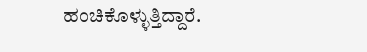ಹಂಚಿಕೊಳ್ಳುತ್ತಿದ್ದಾರೆ.